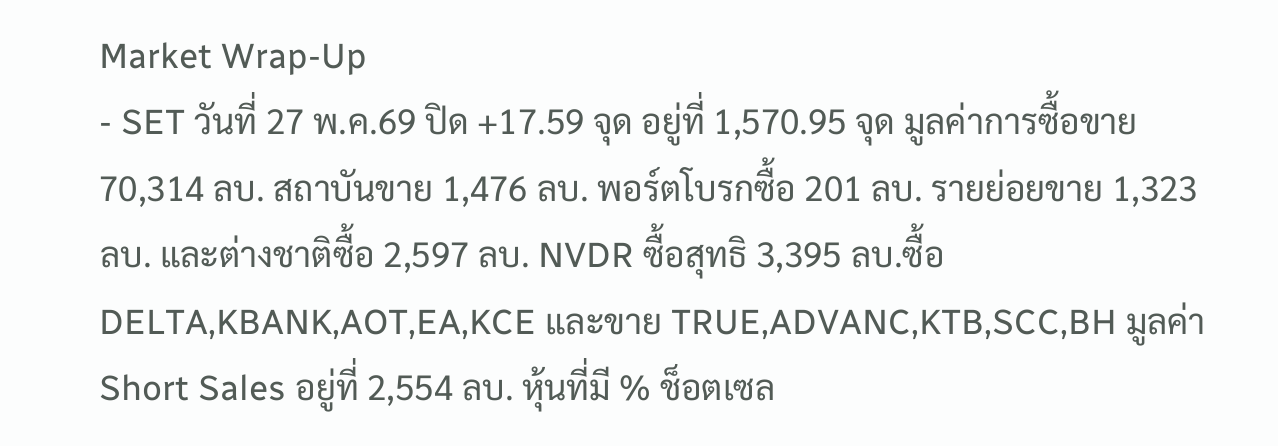Market Wrap-Up
- SET วันที่ 27 พ.ค.69 ปิด +17.59 จุด อยู่ที่ 1,570.95 จุด มูลค่าการซื้อขาย 70,314 ลบ. สถาบันขาย 1,476 ลบ. พอร์ตโบรกซื้อ 201 ลบ. รายย่อยขาย 1,323 ลบ. และต่างชาติซื้อ 2,597 ลบ. NVDR ซื้อสุทธิ 3,395 ลบ.ซื้อ DELTA,KBANK,AOT,EA,KCE และขาย TRUE,ADVANC,KTB,SCC,BH มูลค่า Short Sales อยู่ที่ 2,554 ลบ. หุ้นที่มี % ช็อตเซล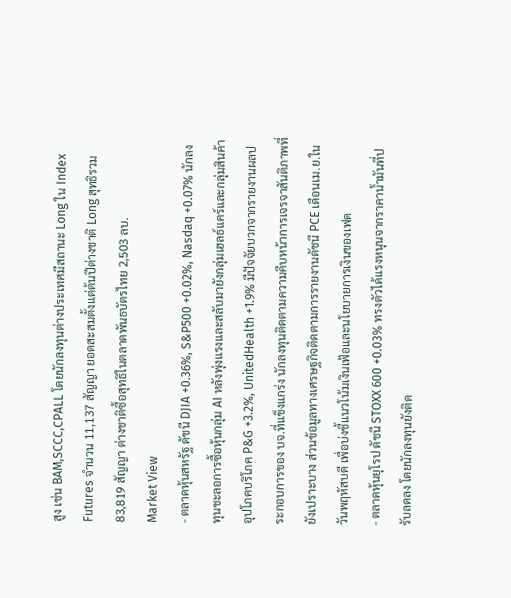สูง เช่น BAM,SCCC,CPALL โดยนักลงทุนต่างประเทศมีสถานะ Long ใน Index Futures จำนวน 11,137 สัญญา ยอดสะสมตั้งแต่ต้นปีต่างชาติ Long สุทธิรวม 83,819 สัญญา ต่างชาติซื้อสุทธิในตลาดพันธบัตรไทย 2,503 ลบ.
Market View
- ตลาดหุ้นสหรัฐ ดัชนี DJIA +0.36%, S&P500 +0.02%, Nasdaq +0.07% นักลงทุนชะลอการซื้อหุ้นกลุ่ม AI หลังพุ่งแรงและสลับมายังกลุ่มเฮลธ์แคร์และกลุ่มสินค้าอุปโภคบริโภค P&G +3.2%, UnitedHealth +1.9% มีปัจจัยบวกจากรายงานผลประกอบการของ บจ.ที่แข็งแกร่ง นักลงทุนติดตามความคืบหน้าการเจรจาสันติภาพที่ยังเปราะบาง ส่วนข้อมูลทางเศรษฐกิจติดตามการรายงานดัชนี PCE เดือนเม.ย.ในวันพฤหัสบดี เพื่อบ่งชี้แนวโน้มเงินเฟ้อและนโยบายการเงินของเฟด
- ตลาดหุ้นยุโรป ดัชนี STOXX 600 +0.03% ทรงตัวได้แรงหนุนจากราคาน้ำมันที่ปรับลดลง โดยนักลงทุนยังติด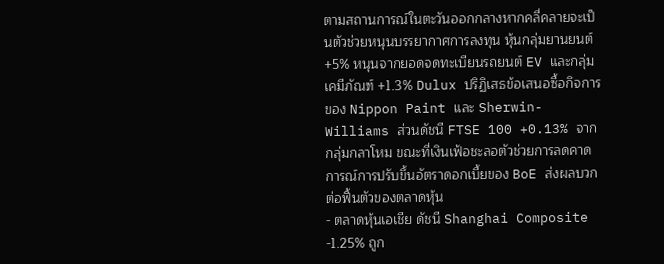ตามสถานการณ์ในตะวันออกกลางหากคลี่คลายจะเป็นตัวช่วยหนุนบรรยากาศการลงทุน หุ้นกลุ่มยานยนต์ +5% หนุนจากยอดจดทะเบียนรถยนต์ EV และกลุ่มเคมีภัณฑ์ +1.3% Dulux ปริฏิเสธข้อเสนอซื้อกิจการของ Nippon Paint และ Sherwin-Williams ส่วนดัชนี FTSE 100 +0.13% จากกลุ่มกลาโหม ขณะที่เงินเฟ้อชะลอตัวช่วยการลดคาดการณ์การปรับขึ้นอัตราดอกเบี้ยของ BoE ส่งผลบวกต่อฟื้นตัวของตลาดหุ้น
- ตลาดหุ้นเอเชีย ดัชนี Shanghai Composite -1.25% ถูก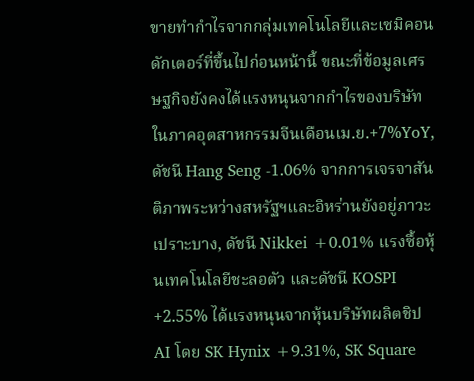ขายทำกำไรจากกลุ่มเทคโนโลยีและเซมิคอนดักเตอร์ที่ขึ้นไปก่อนหน้านี้ ขณะที่ข้อมูลเศรษฐกิจยังคงได้แรงหนุนจากกำไรของบริษัทในภาคอุตสาหกรรมจีนเดือนเม.ย.+7%YoY, ดัชนี Hang Seng -1.06% จากการเจรจาสันติภาพระหว่างสหรัฐฯและอิหร่านยังอยู่ภาวะเปราะบาง, ดัชนี Nikkei +0.01% แรงซื้อหุ้นเทคโนโลยีชะลอตัว และดัชนี KOSPI +2.55% ได้แรงหนุนจากหุ้นบริษัทผลิตชิป AI โดย SK Hynix +9.31%, SK Square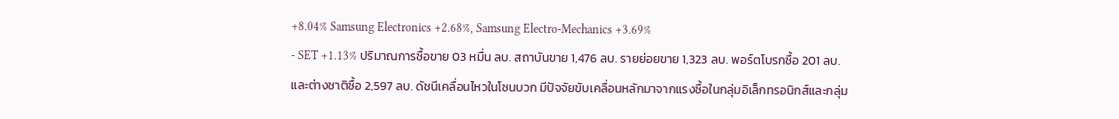+8.04% Samsung Electronics +2.68%, Samsung Electro-Mechanics +3.69%
- SET +1.13% ปริมาณการซื้อขาย 03 หมื่น ลบ. สถาบันขาย 1,476 ลบ. รายย่อยขาย 1,323 ลบ. พอร์ตโบรกซื้อ 201 ลบ. และต่างชาติซื้อ 2,597 ลบ. ดัชนีเคลื่อนไหวในโซนบวก มีปัจจัยขับเคลื่อนหลักมาจากแรงซื้อในกลุ่มอิเล็กทรอนิกส์และกลุ่ม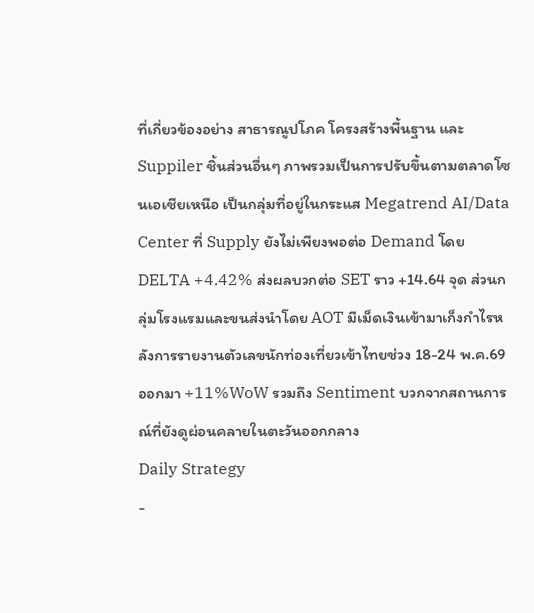ที่เกี่ยวข้องอย่าง สาธารณูปโภค โครงสร้างพื้นฐาน และ Suppiler ชิ้นส่วนอื่นๆ ภาพรวมเป็นการปรับขึ้นตามตลาดโซนเอเชียเหนือ เป็นกลุ่มที่อยู่ในกระแส Megatrend AI/Data Center ที่ Supply ยังไม่เพียงพอต่อ Demand โดย DELTA +4.42% ส่งผลบวกต่อ SET ราว +14.64 จุด ส่วนกลุ่มโรงแรมและขนส่งนำโดย AOT มีเม็ดเงินเข้ามาเก็งกำไรหลังการรายงานตัวเลขนักท่องเที่ยวเข้าไทยช่วง 18-24 พ.ค.69 ออกมา +11%WoW รวมถึง Sentiment บวกจากสถานการณ์ที่ยังดูผ่อนคลายในตะวันออกกลาง
Daily Strategy
-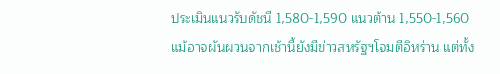ประเมินแนวรับดัชนี 1,580-1,590 แนวต้าน 1,550-1,560 แม้อาจผันผวนจากเช้านี้ยังมีข่าวสหรัฐฯโจมตีอิหร่าน แต่ทั้ง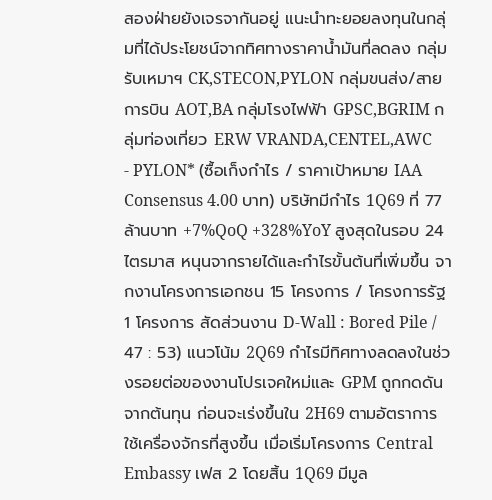สองฝ่ายยังเจรจากันอยู่ แนะนำทะยอยลงทุนในกลุ่มที่ได้ประโยชน์จากทิศทางราคาน้ำมันที่ลดลง กลุ่มรับเหมาฯ CK,STECON,PYLON กลุ่มขนส่ง/สายการบิน AOT,BA กลุ่มโรงไฟฟ้า GPSC,BGRIM กลุ่มท่องเที่ยว ERW VRANDA,CENTEL,AWC
- PYLON* (ซื้อเก็งกำไร / ราคาเป้าหมาย IAA Consensus 4.00 บาท) บริษัทมีกำไร 1Q69 ที่ 77 ล้านบาท +7%QoQ +328%YoY สูงสุดในรอบ 24 ไตรมาส หนุนจากรายได้และกำไรขั้นต้นที่เพิ่มขึ้น จากงานโครงการเอกชน 15 โครงการ / โครงการรัฐ 1 โครงการ สัดส่วนงาน D-Wall : Bored Pile / 47 : 53) แนวโน้ม 2Q69 กำไรมีทิศทางลดลงในช่วงรอยต่อของงานโปรเจคใหม่และ GPM ถูกกดดันจากต้นทุน ก่อนจะเร่งขึ้นใน 2H69 ตามอัตราการใช้เครื่องจักรที่สูงขึ้น เมื่อเริ่มโครงการ Central Embassy เฟส 2 โดยสิ้น 1Q69 มีมูล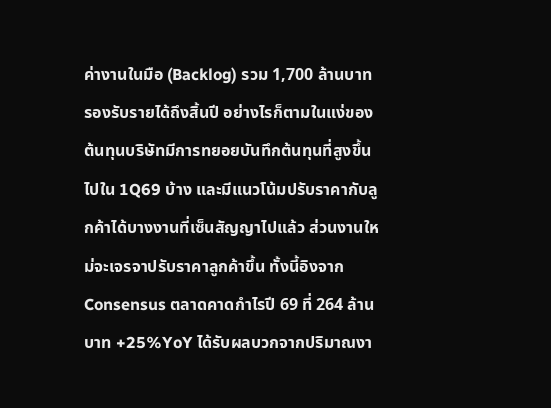ค่างานในมือ (Backlog) รวม 1,700 ล้านบาท รองรับรายได้ถึงสิ้นปี อย่างไรก็ตามในแง่ของต้นทุนบริษัทมีการทยอยบันทึกต้นทุนที่สูงขึ้นไปใน 1Q69 บ้าง และมีแนวโน้มปรับราคากับลูกค้าได้บางงานที่เซ็นสัญญาไปแล้ว ส่วนงานใหม่จะเจรจาปรับราคาลูกค้าขึ้น ทั้งนี้อิงจาก Consensus ตลาดคาดกำไรปี 69 ที่ 264 ล้านบาท +25%YoY ได้รับผลบวกจากปริมาณงา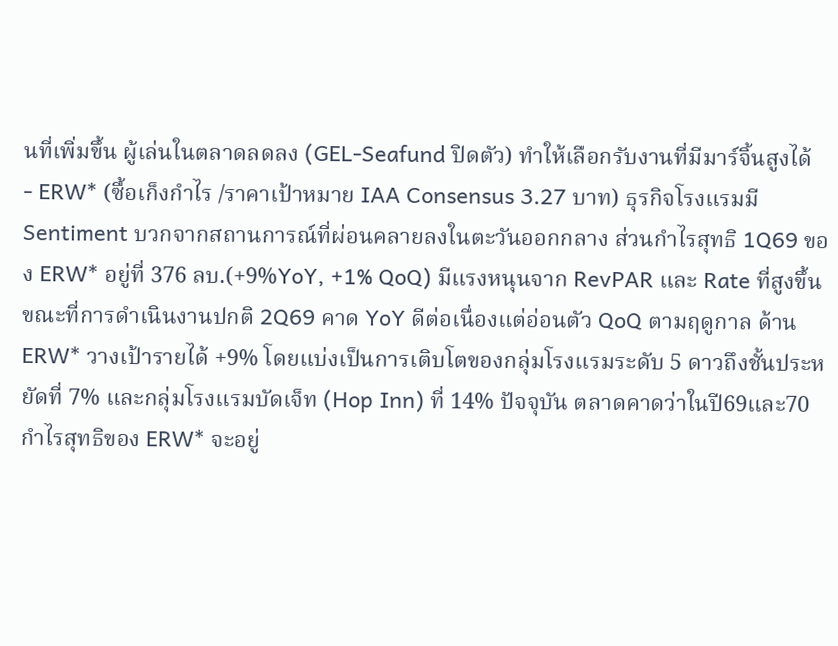นที่เพิ่มขึ้น ผู้เล่นในตลาดลดลง (GEL-Seafund ปิดตัว) ทำให้เลือกรับงานที่มีมาร์จิ้นสูงได้
- ERW* (ซื้อเก็งกำไร /ราคาเป้าหมาย IAA Consensus 3.27 บาท) ธุรกิจโรงแรมมี Sentiment บวกจากสถานการณ์ที่ผ่อนคลายลงในตะวันออกกลาง ส่วนกำไรสุทธิ 1Q69 ของ ERW* อยู่ที่ 376 ลบ.(+9%YoY, +1% QoQ) มีแรงหนุนจาก RevPAR และ Rate ที่สูงขึ้น ขณะที่การดำเนินงานปกติ 2Q69 คาด YoY ดีต่อเนื่องแต่อ่อนตัว QoQ ตามฤดูกาล ด้าน ERW* วางเป้ารายได้ +9% โดยแบ่งเป็นการเติบโตของกลุ่มโรงแรมระดับ 5 ดาวถึงชั้นประหยัดที่ 7% และกลุ่มโรงแรมบัดเจ็ท (Hop Inn) ที่ 14% ปัจจุบัน ตลาดคาดว่าในปี69และ70 กำไรสุทธิของ ERW* จะอยู่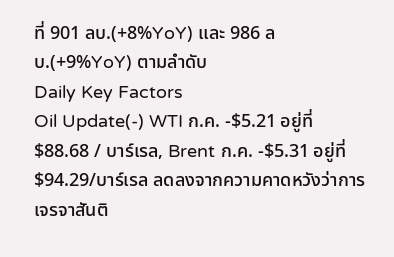ที่ 901 ลบ.(+8%YoY) และ 986 ลบ.(+9%YoY) ตามลำดับ
Daily Key Factors
Oil Update(-) WTI ก.ค. -$5.21 อยู่ที่ $88.68 / บาร์เรล, Brent ก.ค. -$5.31 อยู่ที่ $94.29/บาร์เรล ลดลงจากความคาดหวังว่าการเจรจาสันติ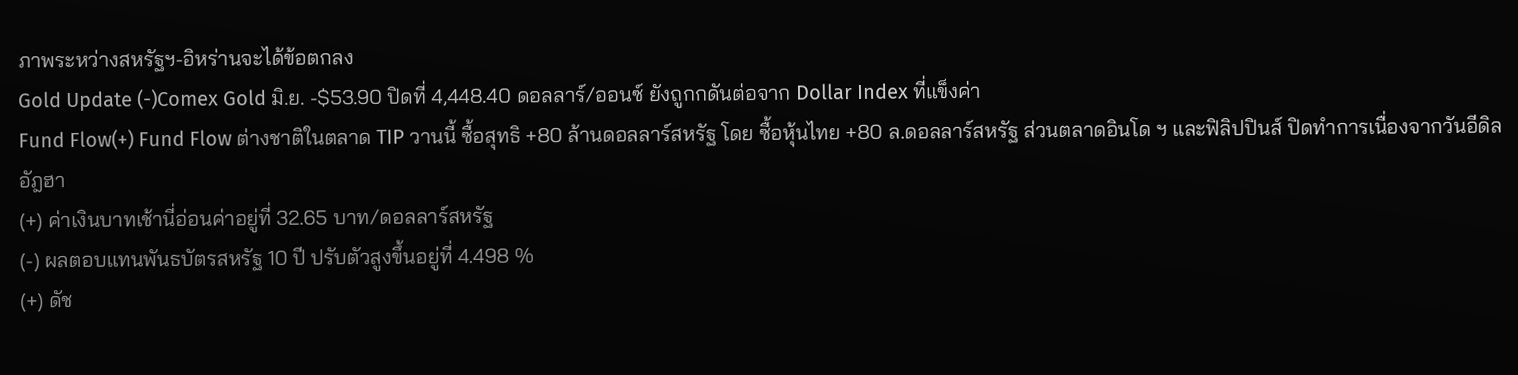ภาพระหว่างสหรัฐฯ-อิหร่านจะได้ข้อตกลง
Gold Update (-)Comex Gold มิ.ย. -$53.90 ปิดที่ 4,448.40 ดอลลาร์/ออนซ์ ยังถูกกดันต่อจาก Dollar Index ที่แข็งค่า
Fund Flow(+) Fund Flow ต่างชาติในตลาด TIP วานนี้ ซื้อสุทธิ +80 ล้านดอลลาร์สหรัฐ โดย ซื้อหุ้นไทย +80 ล.ดอลลาร์สหรัฐ ส่วนตลาดอินโด ฯ และฟิลิปปินส์ ปิดทำการเนื่องจากวันอีดิลอัฎฮา
(+) ค่าเงินบาทเช้านี่อ่อนค่าอยู่ที่ 32.65 บาท/ดอลลาร์สหรัฐ
(-) ผลตอบแทนพันธบัตรสหรัฐ 10 ปี ปรับตัวสูงขึ้นอยู่ที่ 4.498 %
(+) ดัช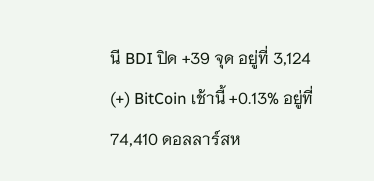นี BDI ปิด +39 จุด อยู่ที่ 3,124
(+) BitCoin เช้านี้ +0.13% อยู่ที่ 74,410 ดอลลาร์สห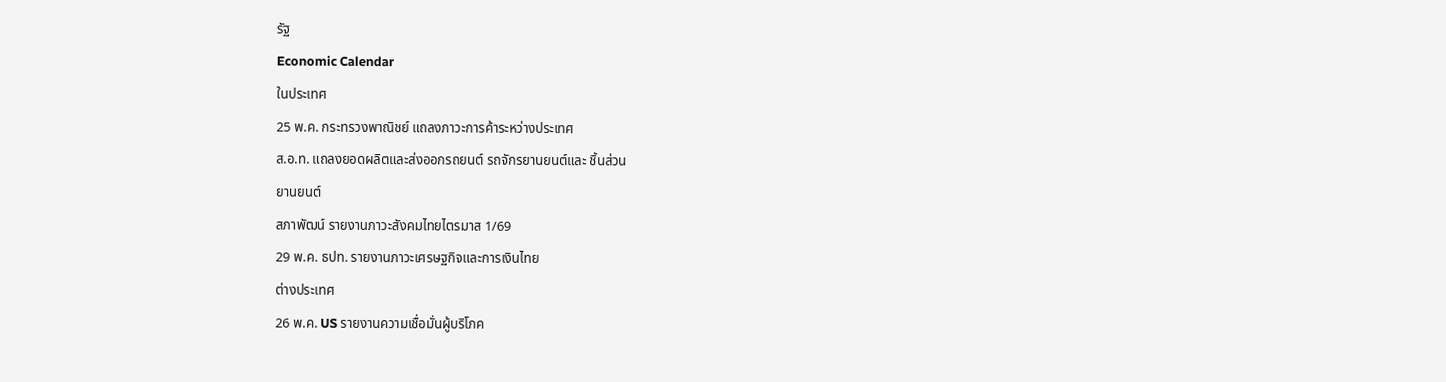รัฐ
Economic Calendar
ในประเทศ
25 พ.ค. กระทรวงพาณิชย์ แถลงภาวะการค้าระหว่างประเทศ
ส.อ.ท. แถลงยอดผลิตและส่งออกรถยนต์ รถจักรยานยนต์และ ชิ้นส่วน
ยานยนต์
สภาพัฒน์ รายงานภาวะสังคมไทยไตรมาส 1/69
29 พ.ค. ธปท. รายงานภาวะเศรษฐกิจและการเงินไทย
ต่างประเทศ
26 พ.ค. US รายงานความเชื่อมั่นผู้บริโภค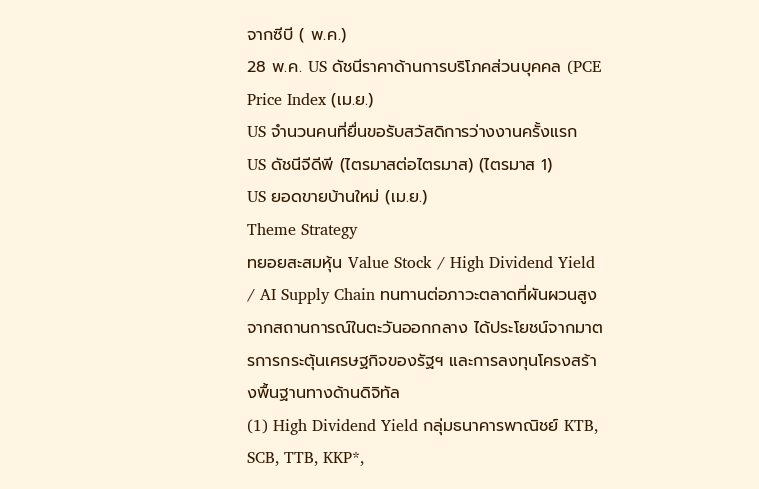จากซีบี ( พ.ค.)
28 พ.ค. US ดัชนีราคาด้านการบริโภคส่วนบุคคล (PCE Price Index (เม.ย.)
US จำนวนคนที่ยื่นขอรับสวัสดิการว่างงานครั้งแรก
US ดัชนีจีดีพี (ไตรมาสต่อไตรมาส) (ไตรมาส 1)
US ยอดขายบ้านใหม่ (เม.ย.)
Theme Strategy
ทยอยสะสมหุ้น Value Stock / High Dividend Yield / AI Supply Chain ทนทานต่อภาวะตลาดที่ผันผวนสูงจากสถานการณ์ในตะวันออกกลาง ได้ประโยชน์จากมาตรการกระตุ้นเศรษฐกิจของรัฐฯ และการลงทุนโครงสร้างพื้นฐานทางด้านดิจิทัล
(1) High Dividend Yield กลุ่มธนาคารพาณิชย์ KTB, SCB, TTB, KKP*,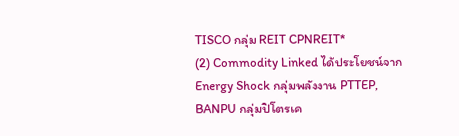TISCO กลุ่ม REIT CPNREIT*
(2) Commodity Linked ได้ประโยชน์จาก Energy Shock กลุ่มพลังงาน PTTEP, BANPU กลุ่มปิโตรเค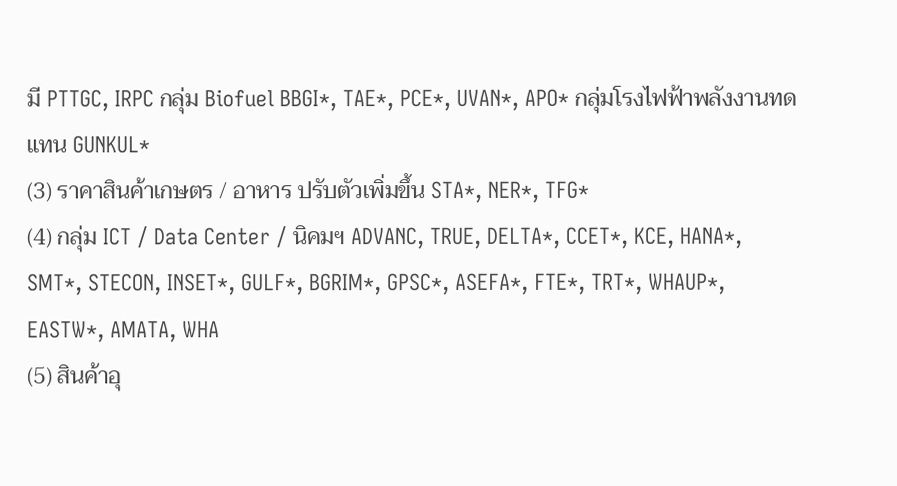มี PTTGC, IRPC กลุ่ม Biofuel BBGI*, TAE*, PCE*, UVAN*, APO* กลุ่มโรงไฟฟ้าพลังงานทดแทน GUNKUL*
(3) ราคาสินค้าเกษตร / อาหาร ปรับตัวเพิ่มขึ้น STA*, NER*, TFG*
(4) กลุ่ม ICT / Data Center / นิคมฯ ADVANC, TRUE, DELTA*, CCET*, KCE, HANA*, SMT*, STECON, INSET*, GULF*, BGRIM*, GPSC*, ASEFA*, FTE*, TRT*, WHAUP*, EASTW*, AMATA, WHA
(5) สินค้าอุ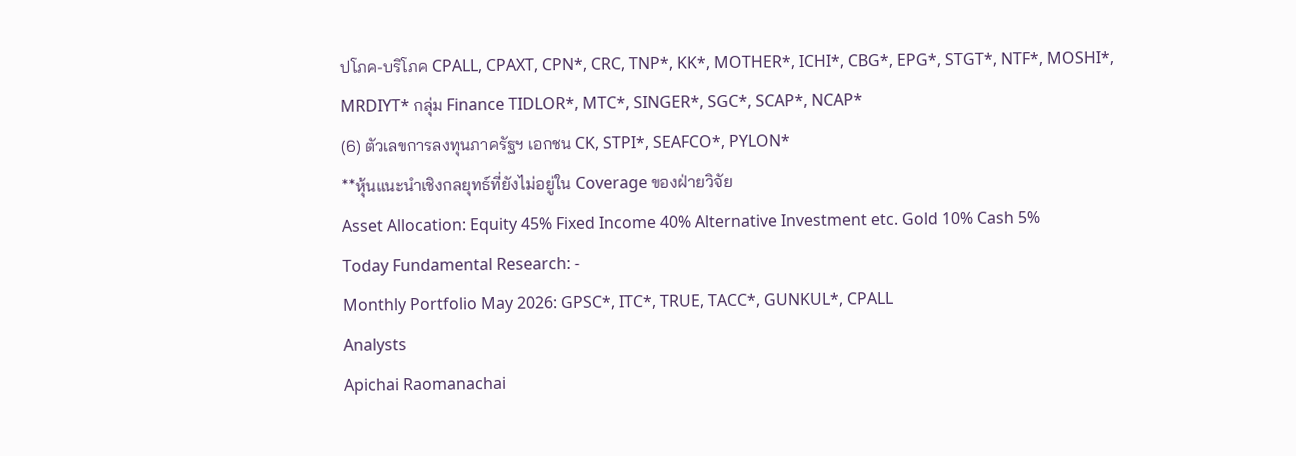ปโภค-บริโภค CPALL, CPAXT, CPN*, CRC, TNP*, KK*, MOTHER*, ICHI*, CBG*, EPG*, STGT*, NTF*, MOSHI*, MRDIYT* กลุ่ม Finance TIDLOR*, MTC*, SINGER*, SGC*, SCAP*, NCAP*
(6) ตัวเลขการลงทุนภาครัฐฯ เอกชน CK, STPI*, SEAFCO*, PYLON*
**หุ้นแนะนำเชิงกลยุทธ์ที่ยังไม่อยู่ใน Coverage ของฝ่ายวิจัย
Asset Allocation: Equity 45% Fixed Income 40% Alternative Investment etc. Gold 10% Cash 5%
Today Fundamental Research: -
Monthly Portfolio May 2026: GPSC*, ITC*, TRUE, TACC*, GUNKUL*, CPALL
Analysts
Apichai Raomanachai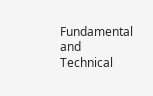Fundamental and Technical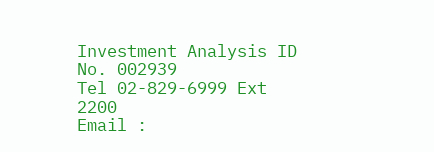Investment Analysis ID No. 002939
Tel 02-829-6999 Ext 2200
Email :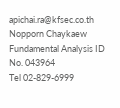apichai.ra@kfsec.co.th
Nopporn Chaykaew
Fundamental Analysis ID No. 043964
Tel 02-829-6999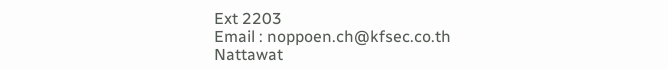Ext 2203
Email : noppoen.ch@kfsec.co.th
Nattawat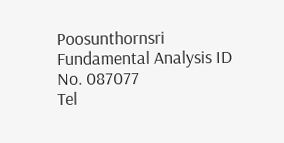Poosunthornsri
Fundamental Analysis ID No. 087077
Tel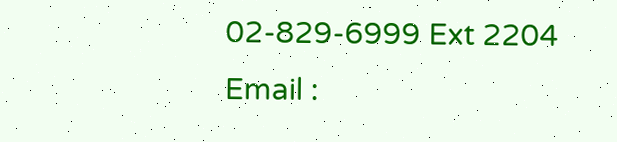02-829-6999 Ext 2204
Email :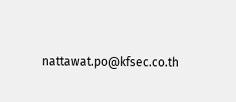nattawat.po@kfsec.co.th